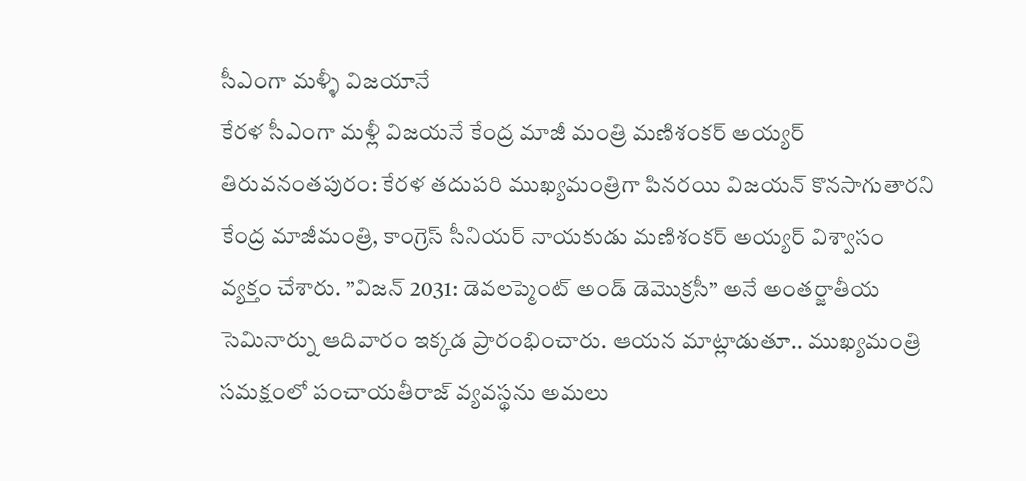సీఎంగా మళ్ళీ విజయానే
కేరళ సీఎంగా మళ్లీ విజయనే కేంద్ర మాజీ మంత్రి మణిశంకర్ అయ్యర్ తిరువనంతపురం: కేరళ తదుపరి ముఖ్యమంత్రిగా పినరయి విజయన్ కొనసాగుతారని కేంద్ర మాజీమంత్రి, కాంగ్రెస్ సీనియర్ నాయకుడు మణిశంకర్ అయ్యర్ విశ్వాసం వ్యక్తం చేశారు. ”విజన్ 2031: డెవలప్మెంట్ అండ్ డెమొక్రసీ” అనే అంతర్జాతీయ సెమినార్ను ఆదివారం ఇక్కడ ప్రారంభించారు. ఆయన మాట్లాడుతూ.. ముఖ్యమంత్రి సమక్షంలో పంచాయతీరాజ్ వ్యవస్థను అమలు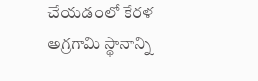చేయడంలో కేరళ అగ్రగామి స్థానాన్ని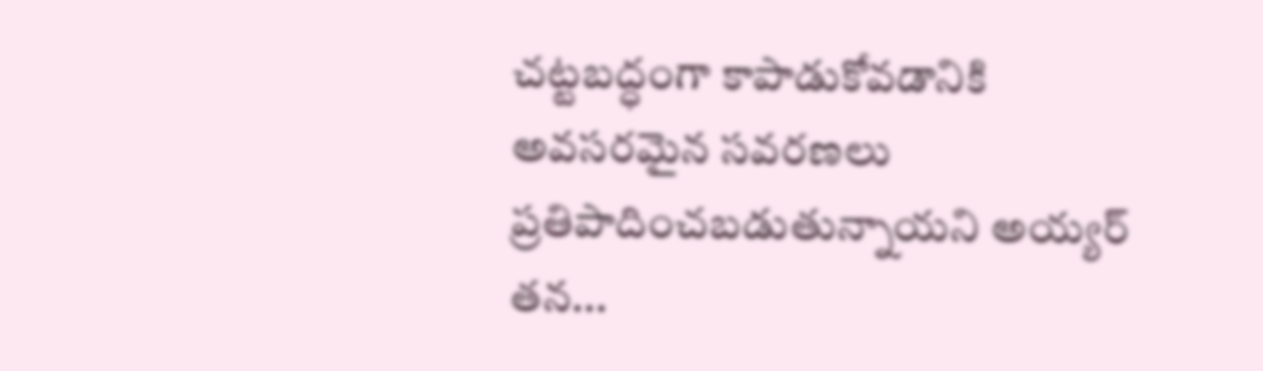చట్టబద్ధంగా కాపాడుకోవడానికి అవసరమైన సవరణలు ప్రతిపాదించబడుతున్నాయని అయ్యర్ తన...